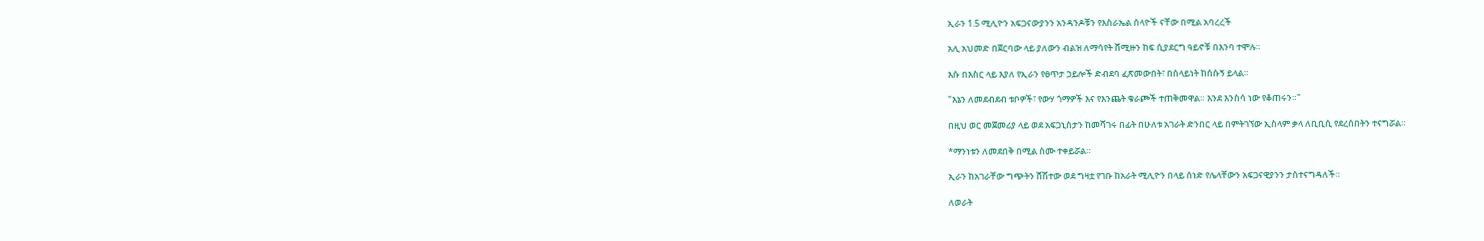ኢራን 1.5 ሚሊዮን አፍጋናውያንን አንዳንዶቹን የእስራኤል ሰላዮች ናቸው በሚል አባረረች

አሊ አህመድ በጀርባው ላይ ያለውን ብልዝ ለማሳየት ሸሚዙን ከፍ ሲያደርግ ዓይኖቹ በእንባ ተሞሉ።

እሱ በእስር ላይ እያለ የኢራን የፀጥታ ኃይሎች ድብደባ ፈጽመውበት፣ በሰላይነት ከሰሱኝ ይላል።

"እኔን ለመደብደብ ቱቦዎች፣ የውሃ ጎማዎች እና የእንጨት ቁራጮች ተጠቅመዋል። እንደ እንስሳ ነው የቆጠሩን።"

በዚህ ወር መጀመሪያ ላይ ወደ አፍጋኒስታን ከመሻገሩ በፊት በሁለቱ አገራት ድንበር ላይ በምትገኘው ኢስላም ቃላ ለቢቢሲ የደረሰበትን ተናግሯል።

*ማንነቱን ለመደበቅ በሚል ስሙ ተቀይሯል።

ኢራን ከአገራቸው ግጭትን ሸሽተው ወደ ግዛቷ የገቡ ከአራት ሚሊዮን በላይ ሰነድ የሌላቸውን አፍጋናዊያንን ታስተናግዳለች።

ለወራት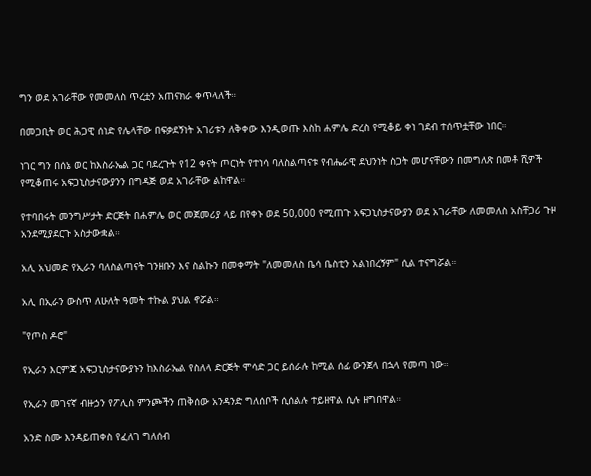ግን ወደ አገራቸው የመመለስ ጥረቷን አጠናክራ ቀጥላለች።

በመጋቢት ወር ሕጋዊ ሰነድ የሌላቸው በፍቃደኝነት አገሪቱን ለቅቀው እንዲወጡ እስከ ሐምሌ ድረስ የሚቆይ ቀነ ገደብ ተሰጥቷቸው ነበር።

ነገር ግን በሰኔ ወር ከእስራኤል ጋር ባደረጉት የ12 ቀናት ጦርነት የተነሳ ባለስልጣናቱ የብሔራዊ ደህንነት ስጋት መሆናቸውን በመግለጽ በመቶ ሺዎች የሚቆጠሩ አፍጋኒስታናውያንን በግዳጅ ወደ አገራቸው ልከዋል።

የተባበሩት መንግሥታት ድርጅት በሐምሌ ወር መጀመሪያ ላይ በየቀኑ ወደ 50,000 የሚጠጉ አፍጋኒስታናውያን ወደ አገራቸው ለመመለስ አስቸጋሪ ጉዞ አንደሚያደርጉ አስታውቋል።

አሊ አህመድ የኢራን ባለስልጣናት ገንዘቡን እና ስልኩን በመቀማት "ለመመለስ ቤሳ ቤስቲን አልነበረኝም" ሲል ተናግሯል።

አሊ በኢራን ውስጥ ለሁለት ዓመት ተኩል ያህል ኖሯል።

"የጦስ ዶሮ"

የኢራን እርምጃ አፍጋኒስታናውያኑን ከእስራኤል የስለላ ድርጅት ሞሳድ ጋር ይሰራሉ ከሚል ሰፊ ውንጀላ በኋላ የመጣ ነው።

የኢራን መገናኛ ብዙኃን የፖሊስ ምንጮችን ጠቅሰው አንዳንድ ግለሰቦች ሲሰልሉ ተይዘዋል ሲሉ ዘግበዋል።

አንድ ስሙ እንዳይጠቀስ የፈለገ ግለሰብ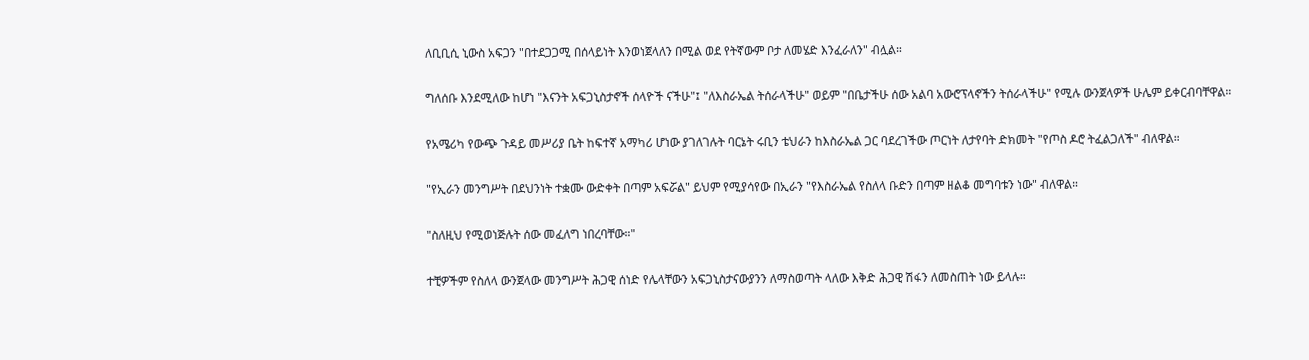ለቢቢሲ ኒውስ አፍጋን "በተደጋጋሚ በሰላይነት እንወነጀላለን በሚል ወደ የትኛውም ቦታ ለመሄድ እንፈራለን" ብሏል።

ግለሰቡ እንደሚለው ከሆነ "እናንት አፍጋኒስታኖች ሰላዮች ናችሁ"፤ "ለእስራኤል ትሰራላችሁ" ወይም "በቤታችሁ ሰው አልባ አውሮፕላኖችን ትሰራላችሁ" የሚሉ ውንጀላዎች ሁሌም ይቀርብባቸዋል።

የአሜሪካ የውጭ ጉዳይ መሥሪያ ቤት ከፍተኛ አማካሪ ሆነው ያገለገሉት ባርኔት ሩቢን ቴህራን ከእስራኤል ጋር ባደረገችው ጦርነት ለታየባት ድክመት "የጦስ ዶሮ ትፈልጋለች" ብለዋል።

"የኢራን መንግሥት በደህንነት ተቋሙ ውድቀት በጣም አፍሯል" ይህም የሚያሳየው በኢራን "የእስራኤል የስለላ ቡድን በጣም ዘልቆ መግባቱን ነው" ብለዋል።

"ስለዚህ የሚወነጅሉት ሰው መፈለግ ነበረባቸው።"

ተቺዎችም የስለላ ውንጀላው መንግሥት ሕጋዊ ሰነድ የሌላቸውን አፍጋኒስታናውያንን ለማስወጣት ላለው እቅድ ሕጋዊ ሽፋን ለመስጠት ነው ይላሉ።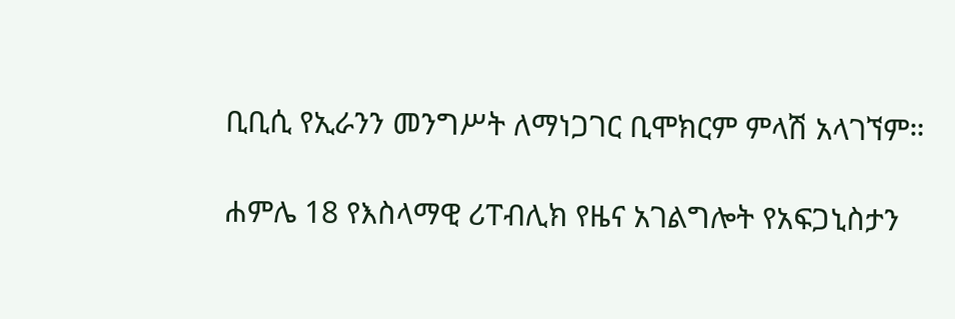ቢቢሲ የኢራንን መንግሥት ለማነጋገር ቢሞክርም ምላሽ አላገኘም።

ሐምሌ 18 የእስላማዊ ሪፐብሊክ የዜና አገልግሎት የአፍጋኒስታን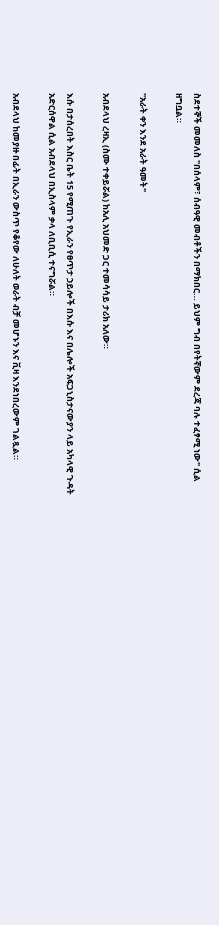ስደተኞች መመለስ "በሰላም፣ ሰብዓዊ መብቶችን በማክበር… ይህም ግብ በየትኛውም ደረጃ ባሉ ተፈፃሚ ነው" ሲል ዘግቧል።

"አራት ቀን እንደ አራት ዓመት"

አብደላህ ረዛኢ (ስሙ ተቀይሯል) ከአሊ አህመድ ጋር ተመሳሳይ ታሪክ አለው።

እሱ በታሰረበት እስር ቤት 15 የሚጠጉ የኢራን የፀጥታ ኃይሎች በእሱ እና በሌሎች አፍጋኒስታናውያን ላይ አካላዊ ጉዳት አድርሰዋል ሲል አብደላህ በኢስላም ቃላ ለቢቢሲ ተናግሯል።

አብደላህ ከመያዙ በፊት በኢራን ውስጥ የቆየው ለሁለት ወራት ብቻ መሆኑን እና ቪዛ እንደነበረውም ገልጿል።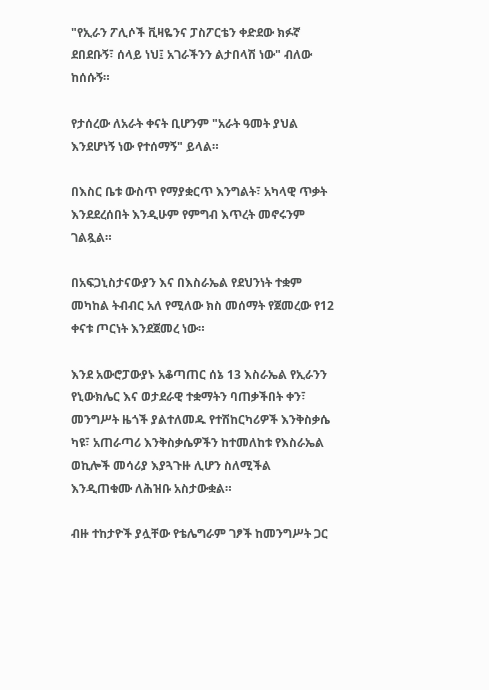"የኢራን ፖሊሶች ቪዛዬንና ፓስፖርቴን ቀድደው ክፉኛ ደበደቡኝ፣ ሰላይ ነህ፤ አገራችንን ልታበላሽ ነው" ብለው ከሰሱኝ።

የታሰረው ለአራት ቀናት ቢሆንም "አራት ዓመት ያህል እንደሆነኝ ነው የተሰማኝ" ይላል።

በእስር ቤቱ ውስጥ የማያቋርጥ እንግልት፣ አካላዊ ጥቃት እንደደረሰበት እንዲሁም የምግብ እጥረት መኖሩንም ገልጿል።

በአፍጋኒስታናውያን እና በእስራኤል የደህንነት ተቋም መካከል ትብብር አለ የሚለው ክስ መሰማት የጀመረው የ12 ቀናቱ ጦርነት እንደጀመረ ነው።

እንደ አውሮፓውያኑ አቆጣጠር ሰኔ 13 እስራኤል የኢራንን የኒውክሌር እና ወታደራዊ ተቋማትን ባጠቃችበት ቀን፣ መንግሥት ዜጎች ያልተለመዱ የተሽከርካሪዎች እንቅስቃሴ ካዩ፣ አጠራጣሪ እንቅስቃሴዎችን ከተመለከቱ የእስራኤል ወኪሎች መሳሪያ እያጓጉዙ ሊሆን ስለሚችል እንዲጠቁሙ ለሕዝቡ አስታውቋል።

ብዙ ተከታዮች ያሏቸው የቴሌግራም ገፆች ከመንግሥት ጋር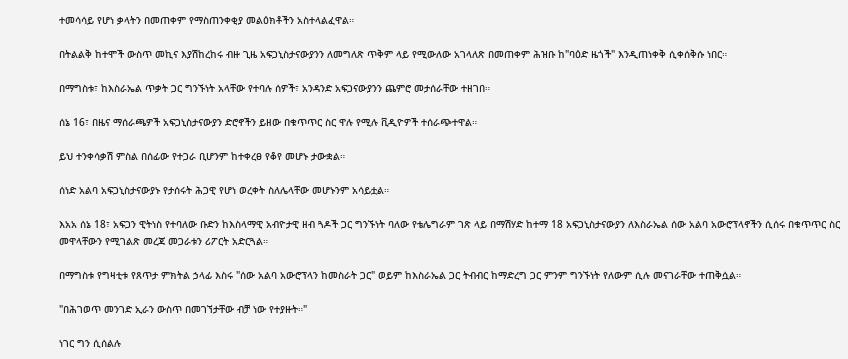ተመሳሳይ የሆነ ቃላትን በመጠቀም የማስጠንቀቂያ መልዕክቶችን አስተላልፈዋል።

በትልልቅ ከተሞች ውስጥ መኪና እያሽከረከሩ ብዙ ጊዜ አፍጋኒስታናውያንን ለመግለጽ ጥቅም ላይ የሚውለው አገላለጽ በመጠቀም ሕዝቡ ከ"ባዕድ ዜጎች" እንዲጠነቀቅ ሲቀሰቅሱ ነበር።

በማግስቱ፣ ከእስራኤል ጥቃት ጋር ግንኙነት አላቸው የተባሉ ሰዎች፣ አንዳንድ አፍጋናውያንን ጨምሮ መታሰራቸው ተዘገበ።

ሰኔ 16፣ በዜና ማሰራጫዎች አፍጋኒስታናውያን ድሮኖችን ይዘው በቁጥጥር ስር ዋሉ የሚሉ ቪዲዮዎች ተሰራጭተዋል።

ይህ ተንቀሳቃሽ ምስል በሰፊው የተጋራ ቢሆንም ከተቀረፀ የቆየ መሆኑ ታውቋል።

ሰነድ አልባ አፍጋኒስታናውያኑ የታሰሩት ሕጋዊ የሆነ ወረቀት ስለሌላቸው መሆኑንም አሳይቷል።

እአአ ሰኔ 18፣ አፍጋን ዊትነስ የተባለው ቡድን ከእስላማዊ አብዮታዊ ዘብ ጓዶች ጋር ግንኙነት ባለው የቴሌግራም ገጽ ላይ በማሽሃድ ከተማ 18 አፍጋኒስታናውያን ለእስራኤል ሰው አልባ አውሮፕላኖችን ሲሰሩ በቁጥጥር ስር መዋላቸውን የሚገልጽ መረጃ መጋራቱን ሪፖርት አድርጓል።

በማግስቱ የግዛቲቱ የጸጥታ ምክትል ኃላፊ እስሩ "ሰው አልባ አውሮፕላን ከመስራት ጋር" ወይም ከእስራኤል ጋር ትብብር ከማድረግ ጋር ምንም ግንኙነት የለውም ሲሉ መናገራቸው ተጠቅሷል።

"በሕገወጥ መንገድ ኢራን ውስጥ በመገኘታቸው ብቻ ነው የተያዙት።"

ነገር ግን ሲሰልሉ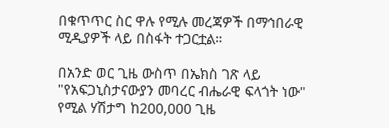በቁጥጥር ስር ዋሉ የሚሉ መረጃዎች በማኅበራዊ ሚዲያዎች ላይ በስፋት ተጋርቷል።

በአንድ ወር ጊዜ ውስጥ በኤክስ ገጽ ላይ "የአፍጋኒስታናውያን መባረር ብሔራዊ ፍላጎት ነው" የሚል ሃሽታግ ከ200,000 ጊዜ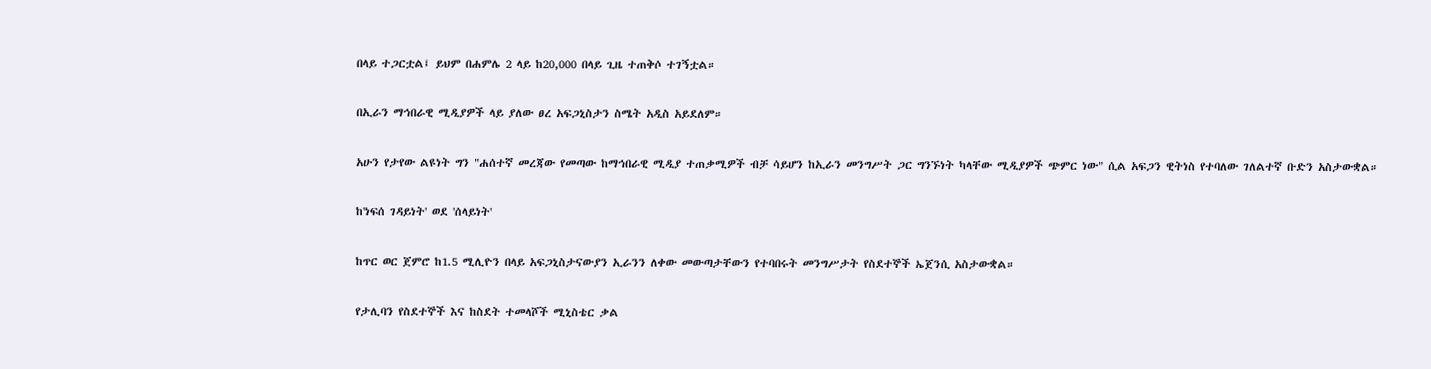በላይ ተጋርቷል፤ ይህም በሐምሌ 2 ላይ ከ20,000 በላይ ጊዜ ተጠቅሶ ተገኝቷል።

በኢራን ማኅበራዊ ሚዲያዎች ላይ ያለው ፀረ አፍጋኒስታን ስሜት አዲስ አይደለም።

አሁን የታየው ልዩነት ግን "ሐሰተኛ መረጃው የመጣው ከማኅበራዊ ሚዲያ ተጠቃሚዎች ብቻ ሳይሆን ከኢራን መንግሥት ጋር ግንኙነት ካላቸው ሚዲያዎች ጭምር ነው" ሲል አፍጋን ዊትነስ የተባለው ገለልተኛ ቡድን አስታውቋል።

ከ'ነፍሰ ገዳይነት' ወደ 'ሰላይነት'

ከጥር ወር ጀምሮ ከ1.5 ሚሊዮን በላይ አፍጋኒስታናውያን ኢራንን ለቀው መውጣታቸውን የተባበሩት መንግሥታት የስደተኞች ኤጀንሲ አስታውቋል።

የታሊባን የስደተኞች እና ከስደት ተመላሾች ሚኒስቴር ቃል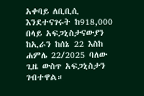አቀባይ ለቢቢሲ እንደተናገሩት ከ918,000 በላይ አፍጋኒስታናውያን ከኢራን ከሰኔ 22 እስከ ሐምሌ 22/2025 ባለው ጊዜ ውስጥ አፍጋኒስታን ገብተዋል።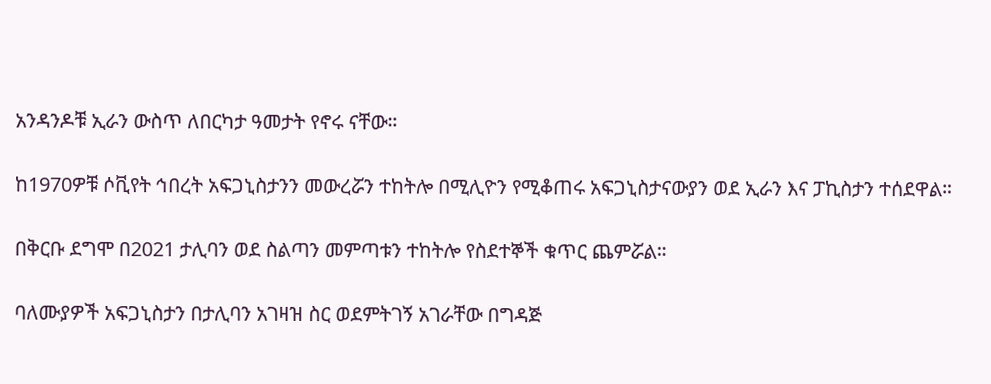አንዳንዶቹ ኢራን ውስጥ ለበርካታ ዓመታት የኖሩ ናቸው።

ከ1970ዎቹ ሶቪየት ኅበረት አፍጋኒስታንን መውረሯን ተከትሎ በሚሊዮን የሚቆጠሩ አፍጋኒስታናውያን ወደ ኢራን እና ፓኪስታን ተሰደዋል።

በቅርቡ ደግሞ በ2021 ታሊባን ወደ ስልጣን መምጣቱን ተከትሎ የስደተኞች ቁጥር ጨምሯል።

ባለሙያዎች አፍጋኒስታን በታሊባን አገዛዝ ስር ወደምትገኝ አገራቸው በግዳጅ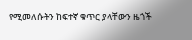የሚመለሱትን ከፍተኛ ቁጥር ያላቸውን ዜጎች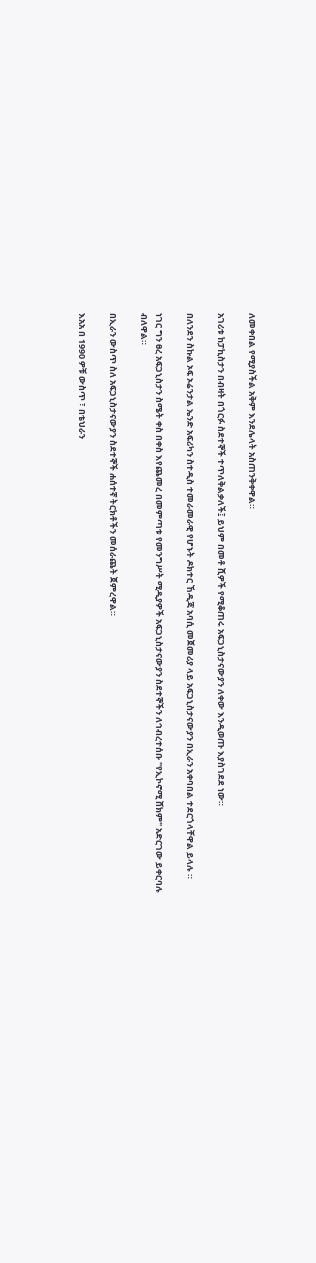ለመቀበል የሚያስችል አቅም እንደሌላት አስጠንቅቀዋል።

አገሪቱ ከፓኪስታን በብዛት በጎርፉ ስደተኞች ተጥለቅልቃለች፤ ይህም በመቶ ሺዎች የሚቆጠሩ አፍጋኒስታናውያን ለቀው እንዲወጡ እያስገደደ ነው።

በለንደን ስኩል ኦፍ ኦሬንታል ኤንድ አፍሪካን ስተዲስ ተመራመራዊ የሆኑት ዶክተር ኸዲጃ አባሲ መጀመሪያ ላይ አፍጋኒስታናውያን በኢራን አቀባበል ተደርጎላቸዋል ይላሉ ።

ነገር ግን ፀረ አፍጋኒስታን ስሜት ቀስ በቀስ እየጨመረ በመምጣቱ የመንግሥት ሚዲያዎች አፍጋኒስታናውያን ስደተኞችን ለኅብረተሰቡ "የኢኮኖሚ ሸክም" አድርገው ይቀርባሉ ብለዋል።

በኢራን ውስጥ ስለ አፍጋኒስታናውያን ስደተኞች ሐሰተኛ ትርክቶችን መሰራጨት ጀምረዋል።

እአአ በ 1990 ዎቹ ውስጥ ፣ በቴህራን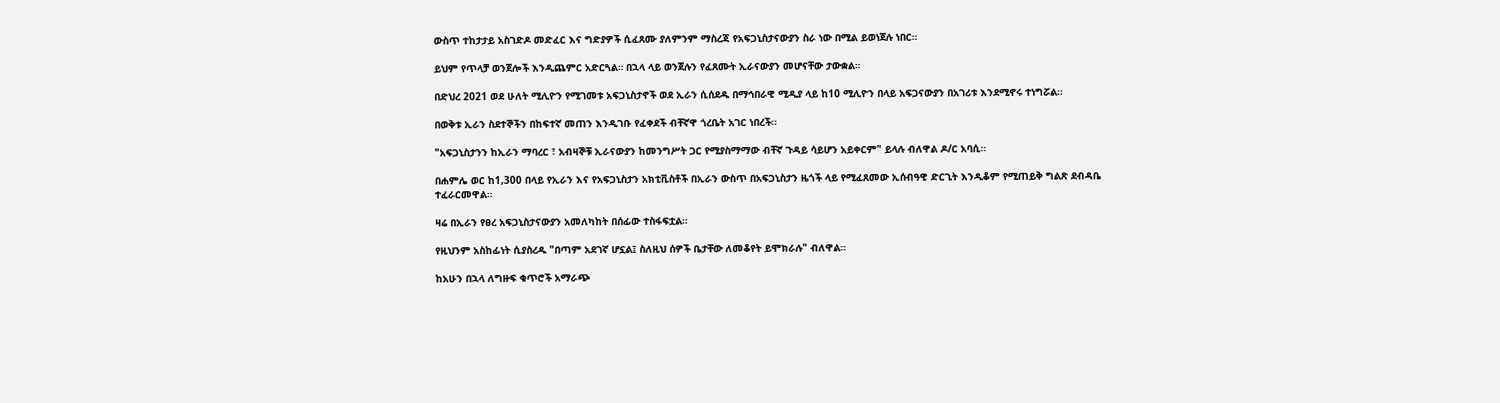ውስጥ ተከታታይ አስገድዶ መድፈር እና ግድያዎች ሲፈጸሙ ያለምንም ማስረጃ የአፍጋኒስታናውያን ስራ ነው በሚል ይወነጀሉ ነበር።

ይህም የጥላቻ ወንጀሎች እንዲጨምር አድርጓል። በኋላ ላይ ወንጀሉን የፈጸሙት ኢራናውያን መሆናቸው ታውቋል።

በድህረ 2021 ወደ ሁለት ሚሊዮን የሚገመቱ አፍጋኒስታኖች ወደ ኢራን ሲሰደዱ በማኅበራዊ ሚዲያ ላይ ከ10 ሚሊዮን በላይ አፍጋናውያን በአገሪቱ እንደሚኖሩ ተነግሯል።

በወቅቱ ኢራን ስደተኞችን በከፍተኛ መጠን እንዲገቡ የፈቀደች ብቸኛዋ ጎረቤት አገር ነበረች።

"አፍጋኒስታንን ከኢራን ማባረር ፣ አብዛኞቹ ኢራናውያን ከመንግሥት ጋር የሚያስማማው ብቸኛ ጉዳይ ሳይሆን አይቀርም" ይላሉ ብለዋል ዶ/ር አባሲ።

በሐምሌ ወር ከ1,300 በላይ የኢራን እና የአፍጋኒስታን አክቲቪስቶች በኢራን ውስጥ በአፍጋኒስታን ዜጎች ላይ የሚፈጸመው ኢሰብዓዊ ድርጊት እንዲቆም የሚጠይቅ ግልጽ ደብዳቤ ተፈራርመዋል።

ዛሬ በኢራን የፀረ አፍጋኒስታናውያን አመለካከት በሰፊው ተስፋፍቷል።

የዚህንም አስከፊነት ሲያስረዱ "በጣም አደገኛ ሆኗል፤ ስለዚህ ሰዎች ቤታቸው ለመቆየት ይሞክራሉ" ብለዋል።

ከአሁን በኋላ ለግዙፍ ቁጥሮች አማራጭ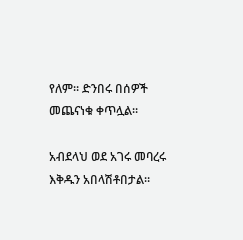የለም። ድንበሩ በሰዎች መጨናነቁ ቀጥሏል።

አብደላህ ወደ አገሩ መባረሩ እቅዱን አበላሽቶበታል።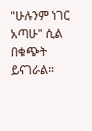"ሁሉንም ነገር አጣሁ" ሲል በቁጭት ይናገራል።